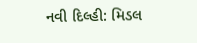નવી દિલ્હી: મિડલ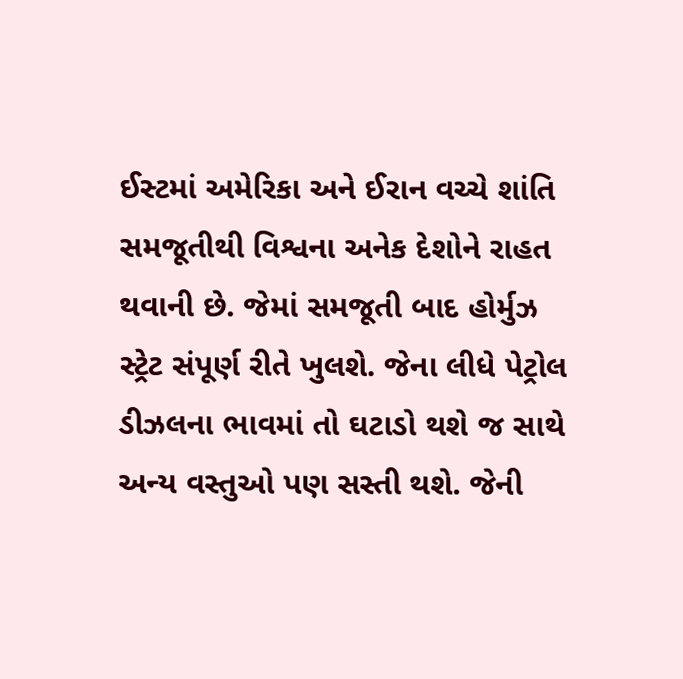ઈસ્ટમાં અમેરિકા અને ઈરાન વચ્ચે શાંતિ સમજૂતીથી વિશ્વના અનેક દેશોને રાહત થવાની છે. જેમાં સમજૂતી બાદ હોર્મુઝ સ્ટ્રેટ સંપૂર્ણ રીતે ખુલશે. જેના લીધે પેટ્રોલ ડીઝલના ભાવમાં તો ઘટાડો થશે જ સાથે અન્ય વસ્તુઓ પણ સસ્તી થશે. જેની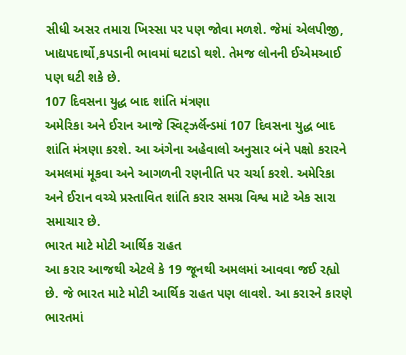સીધી અસર તમારા ખિસ્સા પર પણ જોવા મળશે. જેમાં એલપીજી, ખાદ્યપદાર્થો,કપડાની ભાવમાં ઘટાડો થશે. તેમજ લોનની ઈએમઆઈ પણ ઘટી શકે છે.
107 દિવસના યુદ્ધ બાદ શાંતિ મંત્રણા
અમેરિકા અને ઈરાન આજે સ્વિટ્ઝર્લૅન્ડમાં 107 દિવસના યુદ્ધ બાદ શાંતિ મંત્રણા કરશે. આ અંગેના અહેવાલો અનુસાર બંને પક્ષો કરારને અમલમાં મૂકવા અને આગળની રણનીતિ પર ચર્ચા કરશે. અમેરિકા અને ઈરાન વચ્ચે પ્રસ્તાવિત શાંતિ કરાર સમગ્ર વિશ્વ માટે એક સારા સમાચાર છે.
ભારત માટે મોટી આર્થિક રાહત
આ કરાર આજથી એટલે કે 19 જૂનથી અમલમાં આવવા જઈ રહ્યો છે. જે ભારત માટે મોટી આર્થિક રાહત પણ લાવશે. આ કરારને કારણે ભારતમાં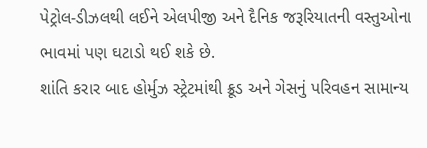પેટ્રોલ-ડીઝલથી લઈને એલપીજી અને દૈનિક જરૂરિયાતની વસ્તુઓના ભાવમાં પણ ઘટાડો થઈ શકે છે.
શાંતિ કરાર બાદ હોર્મુઝ સ્ટ્રેટમાંથી ક્રૂડ અને ગેસનું પરિવહન સામાન્ય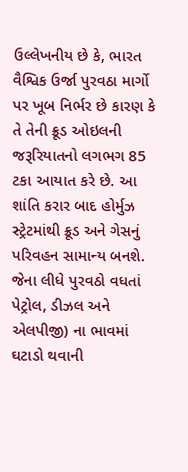ઉલ્લેખનીય છે કે, ભારત વૈશ્વિક ઉર્જા પુરવઠા માર્ગો પર ખૂબ નિર્ભર છે કારણ કે તે તેની ક્રૂડ ઓઇલની જરૂરિયાતનો લગભગ 85 ટકા આયાત કરે છે. આ શાંતિ કરાર બાદ હોર્મુઝ સ્ટ્રેટમાંથી ક્રૂડ અને ગેસનું પરિવહન સામાન્ય બનશે. જેના લીધે પુરવઠો વધતાં પેટ્રોલ, ડીઝલ અને એલપીજી) ના ભાવમાં ઘટાડો થવાની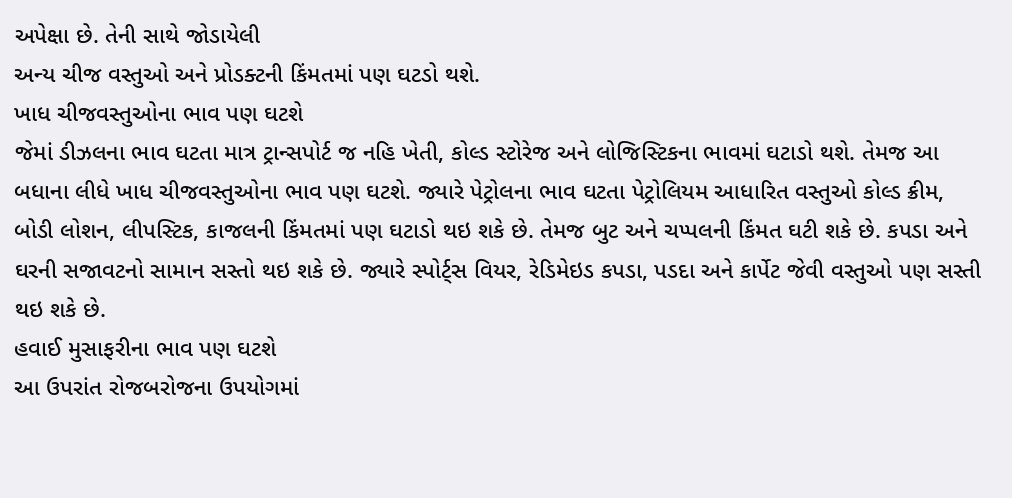અપેક્ષા છે. તેની સાથે જોડાયેલી
અન્ય ચીજ વસ્તુઓ અને પ્રોડક્ટની કિંમતમાં પણ ઘટડો થશે.
ખાધ ચીજવસ્તુઓના ભાવ પણ ઘટશે
જેમાં ડીઝલના ભાવ ઘટતા માત્ર ટ્રાન્સપોર્ટ જ નહિ ખેતી, કોલ્ડ સ્ટોરેજ અને લોજિસ્ટિકના ભાવમાં ઘટાડો થશે. તેમજ આ બધાના લીધે ખાધ ચીજવસ્તુઓના ભાવ પણ ઘટશે. જ્યારે પેટ્રોલના ભાવ ઘટતા પેટ્રોલિયમ આધારિત વસ્તુઓ કોલ્ડ ક્રીમ, બોડી લોશન, લીપસ્ટિક, કાજલની કિંમતમાં પણ ઘટાડો થઇ શકે છે. તેમજ બુટ અને ચપ્પલની કિંમત ઘટી શકે છે. કપડા અને ઘરની સજાવટનો સામાન સસ્તો થઇ શકે છે. જ્યારે સ્પોર્ટ્સ વિયર, રેડિમેઇડ કપડા, પડદા અને કાર્પેટ જેવી વસ્તુઓ પણ સસ્તી થઇ શકે છે.
હવાઈ મુસાફરીના ભાવ પણ ઘટશે
આ ઉપરાંત રોજબરોજના ઉપયોગમાં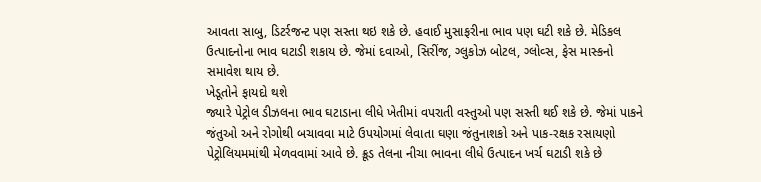આવતા સાબુ, ડિટર્રજન્ટ પણ સસ્તા થઇ શકે છે. હવાઈ મુસાફરીના ભાવ પણ ઘટી શકે છે. મેડિકલ ઉત્પાદનોના ભાવ ઘટાડી શકાય છે. જેમાં દવાઓ, સિરીંજ, ગ્લુકોઝ બોટલ, ગ્લોવ્સ, ફેસ માસ્કનો સમાવેશ થાય છે.
ખેડૂતોને ફાયદો થશે
જ્યારે પેટ્રોલ ડીઝલના ભાવ ઘટાડાના લીધે ખેતીમાં વપરાતી વસ્તુઓ પણ સસ્તી થઈ શકે છે. જેમાં પાકને જંતુઓ અને રોગોથી બચાવવા માટે ઉપયોગમાં લેવાતા ઘણા જંતુનાશકો અને પાક-રક્ષક રસાયણો પેટ્રોલિયમમાંથી મેળવવામાં આવે છે. ક્રૂડ તેલના નીચા ભાવના લીધે ઉત્પાદન ખર્ચ ઘટાડી શકે છે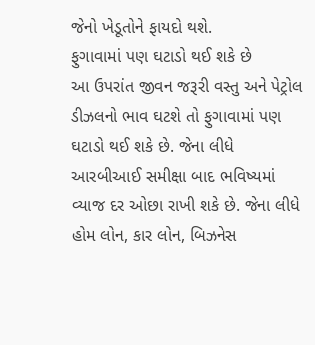જેનો ખેડૂતોને ફાયદો થશે.
ફુગાવામાં પણ ઘટાડો થઈ શકે છે
આ ઉપરાંત જીવન જરૂરી વસ્તુ અને પેટ્રોલ ડીઝલનો ભાવ ઘટશે તો ફુગાવામાં પણ ઘટાડો થઈ શકે છે. જેના લીધે આરબીઆઈ સમીક્ષા બાદ ભવિષ્યમાં વ્યાજ દર ઓછા રાખી શકે છે. જેના લીધે હોમ લોન, કાર લોન, બિઝનેસ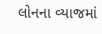લોનના વ્યાજમાં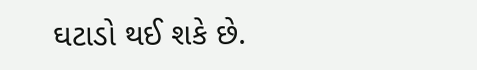ઘટાડો થઈ શકે છે.